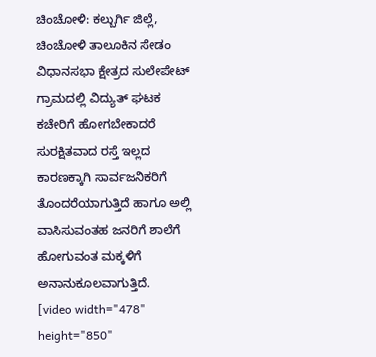ಚಿಂಚೋಳಿ: ಕಲ್ಬುರ್ಗಿ ಜಿಲ್ಲೆ, ಚಿಂಚೋಳಿ ತಾಲೂಕಿನ ಸೇಡಂ ವಿಧಾನಸಭಾ ಕ್ಷೇತ್ರದ ಸುಲೇಪೇಟ್ ಗ್ರಾಮದಲ್ಲಿ ವಿದ್ಯುತ್ ಘಟಕ ಕಚೇರಿಗೆ ಹೋಗಬೇಕಾದರೆ ಸುರಕ್ಷಿತವಾದ ರಸ್ತೆ ಇಲ್ಲದ ಕಾರಣಕ್ಕಾಗಿ ಸಾರ್ವಜನಿಕರಿಗೆ ತೊಂದರೆಯಾಗುತ್ತಿದೆ ಹಾಗೂ ಅಲ್ಲಿ ವಾಸಿಸುವಂತಹ ಜನರಿಗೆ ಶಾಲೆಗೆ ಹೋಗುವಂತ ಮಕ್ಕಳಿಗೆ ಅನಾನುಕೂಲವಾಗುತ್ತಿದೆ.
[video width="478" height="850"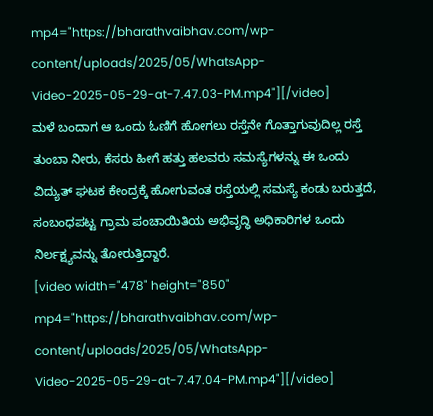mp4="https://bharathvaibhav.com/wp-content/uploads/2025/05/WhatsApp-Video-2025-05-29-at-7.47.03-PM.mp4"][/video]
ಮಳೆ ಬಂದಾಗ ಆ ಒಂದು ಓಣಿಗೆ ಹೋಗಲು ರಸ್ತೆನೇ ಗೊತ್ತಾಗುವುದಿಲ್ಲ ರಸ್ತೆ ತುಂಬಾ ನೀರು, ಕೆಸರು ಹೀಗೆ ಹತ್ತು ಹಲವರು ಸಮಸ್ಯೆಗಳನ್ನು ಈ ಒಂದು ವಿದ್ಯುತ್ ಘಟಕ ಕೇಂದ್ರಕ್ಕೆ ಹೋಗುವಂತ ರಸ್ತೆಯಲ್ಲಿ ಸಮಸ್ಯೆ ಕಂಡು ಬರುತ್ತದೆ, ಸಂಬಂಧಪಟ್ಟ ಗ್ರಾಮ ಪಂಚಾಯಿತಿಯ ಅಭಿವೃದ್ಧಿ ಅಧಿಕಾರಿಗಳ ಒಂದು ನಿರ್ಲಕ್ಷ್ಯವನ್ನು ತೋರುತ್ತಿದ್ದಾರೆ.
[video width="478" height="850" mp4="https://bharathvaibhav.com/wp-content/uploads/2025/05/WhatsApp-Video-2025-05-29-at-7.47.04-PM.mp4"][/video]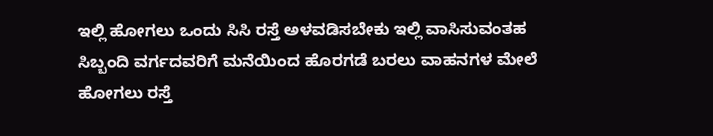ಇಲ್ಲಿ ಹೋಗಲು ಒಂದು ಸಿಸಿ ರಸ್ತೆ ಅಳವಡಿಸಬೇಕು ಇಲ್ಲಿ ವಾಸಿಸುವಂತಹ ಸಿಬ್ಬಂದಿ ವರ್ಗದವರಿಗೆ ಮನೆಯಿಂದ ಹೊರಗಡೆ ಬರಲು ವಾಹನಗಳ ಮೇಲೆ ಹೋಗಲು ರಸ್ತೆ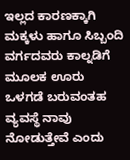ಇಲ್ಲದ ಕಾರಣಕ್ಕಾಗಿ ಮಕ್ಕಳು ಹಾಗೂ ಸಿಬ್ಬಂದಿ ವರ್ಗದವರು ಕಾಲ್ನಡಿಗೆ ಮೂಲಕ ಊರು ಒಳಗಡೆ ಬರುವಂತಹ ವ್ಯವಸ್ಥೆ ನಾವು ನೋಡುತ್ತೇವೆ ಎಂದು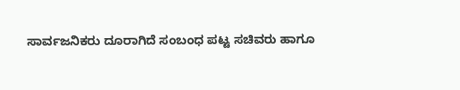ಸಾರ್ವಜನಿಕರು ದೂರಾಗಿದೆ ಸಂಬಂಧ ಪಟ್ಟ ಸಚಿವರು ಹಾಗೂ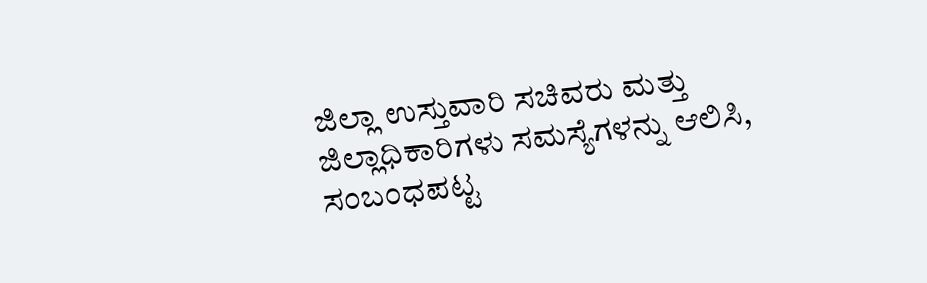ಜಿಲ್ಲಾ ಉಸ್ತುವಾರಿ ಸಚಿವರು ಮತ್ತು ಜಿಲ್ಲಾಧಿಕಾರಿಗಳು ಸಮಸ್ಯೆಗಳನ್ನು ಆಲಿಸಿ, ಸಂಬಂಧಪಟ್ಟ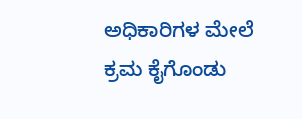ಅಧಿಕಾರಿಗಳ ಮೇಲೆ ಕ್ರಮ ಕೈಗೊಂಡು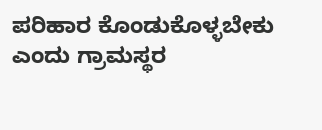ಪರಿಹಾರ ಕೊಂಡುಕೊಳ್ಳಬೇಕು ಎಂದು ಗ್ರಾಮಸ್ಥರ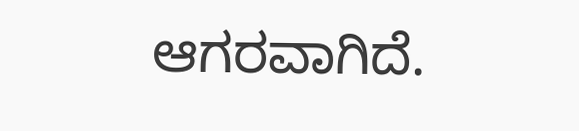ಆಗರವಾಗಿದೆ.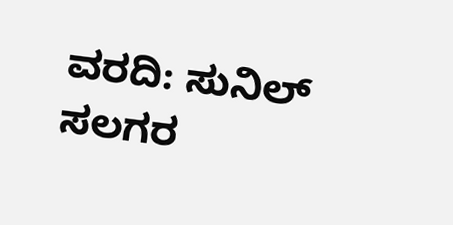ವರದಿ: ಸುನಿಲ್ ಸಲಗರ